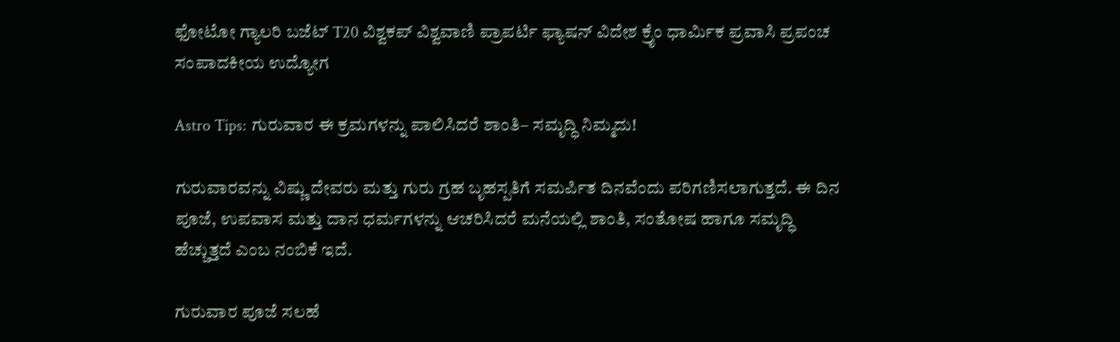ಫೋಟೋ ಗ್ಯಾಲರಿ ಬಜೆಟ್ T20 ವಿಶ್ವಕಪ್ ವಿಶ್ವವಾಣಿ ಪ್ರಾಪರ್ಟಿ ಫ್ಯಾಷನ್ ವಿದೇಶ ಕ್ರೈಂ ಧಾರ್ಮಿಕ ಪ್ರವಾಸಿ ಪ್ರಪಂಚ ಸಂಪಾದಕೀಯ ಉದ್ಯೋಗ

Astro Tips: ಗುರುವಾರ ಈ ಕ್ರಮಗಳನ್ನು ಪಾಲಿಸಿದರೆ ಶಾಂತಿ– ಸಮೃದ್ಧಿ ನಿಮ್ಮದು!

ಗುರುವಾರವನ್ನು ವಿಷ್ಣು ದೇವರು ಮತ್ತು ಗುರು ಗ್ರಹ ಬೃಹಸ್ಪತಿಗೆ ಸಮರ್ಪಿತ ದಿನವೆಂದು ಪರಿಗಣಿಸಲಾಗುತ್ತದೆ. ಈ ದಿನ ಪೂಜೆ, ಉಪವಾಸ ಮತ್ತು ದಾನ ಧರ್ಮಗಳನ್ನು ಆಚರಿಸಿದರೆ ಮನೆಯಲ್ಲಿ ಶಾಂತಿ, ಸಂತೋಷ ಹಾಗೂ ಸಮೃದ್ಧಿ ಹೆಚ್ಚುತ್ತದೆ ಎಂಬ ನಂಬಿಕೆ ಇದೆ.

ಗುರುವಾರ ಪೂಜೆ ಸಲಹೆ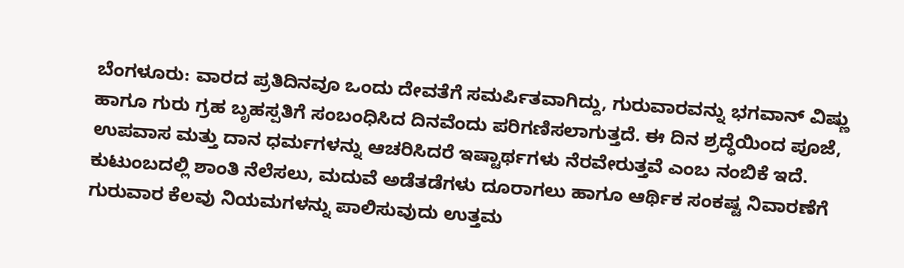ಬೆಂಗಳೂರು: ವಾರದ ಪ್ರತಿದಿನವೂ ಒಂದು ದೇವತೆಗೆ ಸಮರ್ಪಿತವಾಗಿದ್ದು, ಗುರುವಾರವನ್ನು ಭಗವಾನ್ ವಿಷ್ಣು ಹಾಗೂ ಗುರು ಗ್ರಹ ಬೃಹಸ್ಪತಿಗೆ ಸಂಬಂಧಿಸಿದ ದಿನವೆಂದು ಪರಿಗಣಿಸಲಾಗುತ್ತದೆ. ಈ ದಿನ ಶ್ರದ್ಧೆಯಿಂದ ಪೂಜೆ, ಉಪವಾಸ ಮತ್ತು ದಾನ ಧರ್ಮಗಳನ್ನು ಆಚರಿಸಿದರೆ ಇಷ್ಟಾರ್ಥಗಳು ನೆರವೇರುತ್ತವೆ ಎಂಬ ನಂಬಿಕೆ ಇದೆ. ಕುಟುಂಬದಲ್ಲಿ ಶಾಂತಿ ನೆಲೆಸಲು, ಮದುವೆ ಅಡೆತಡೆಗಳು ದೂರಾಗಲು ಹಾಗೂ ಆರ್ಥಿಕ ಸಂಕಷ್ಟ ನಿವಾರಣೆಗೆ ಗುರುವಾರ ಕೆಲವು ನಿಯಮಗಳನ್ನು ಪಾಲಿಸುವುದು ಉತ್ತಮ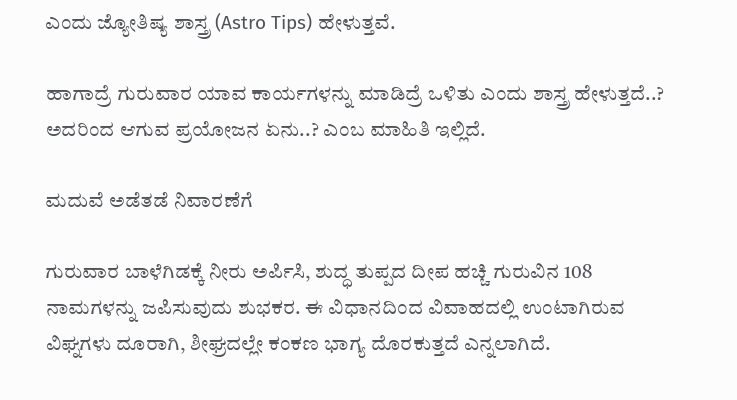ಎಂದು ಜ್ಯೋತಿಷ್ಯ ಶಾಸ್ತ್ರ (Astro Tips) ಹೇಳುತ್ತವೆ.

ಹಾಗಾದ್ರೆ ಗುರುವಾರ ಯಾವ ಕಾರ್ಯಗಳನ್ನು ಮಾಡಿದ್ರೆ ಒಳಿತು ಎಂದು ಶಾಸ್ತ್ರ ಹೇಳುತ್ತದೆ..? ಅದರಿಂದ ಆಗುವ ಪ್ರಯೋಜನ ಏನು..? ಎಂಬ ಮಾಹಿತಿ ಇಲ್ಲಿದೆ.

ಮದುವೆ ಅಡೆತಡೆ ನಿವಾರಣೆಗೆ

ಗುರುವಾರ ಬಾಳೆಗಿಡಕ್ಕೆ ನೀರು ಅರ್ಪಿಸಿ, ಶುದ್ಧ ತುಪ್ಪದ ದೀಪ ಹಚ್ಚಿ ಗುರುವಿನ 108 ನಾಮಗಳನ್ನು ಜಪಿಸುವುದು ಶುಭಕರ. ಈ ವಿಧಾನದಿಂದ ವಿವಾಹದಲ್ಲಿ ಉಂಟಾಗಿರುವ ವಿಘ್ನಗಳು ದೂರಾಗಿ, ಶೀಘ್ರದಲ್ಲೇ ಕಂಕಣ ಭಾಗ್ಯ ದೊರಕುತ್ತದೆ ಎನ್ನಲಾಗಿದೆ.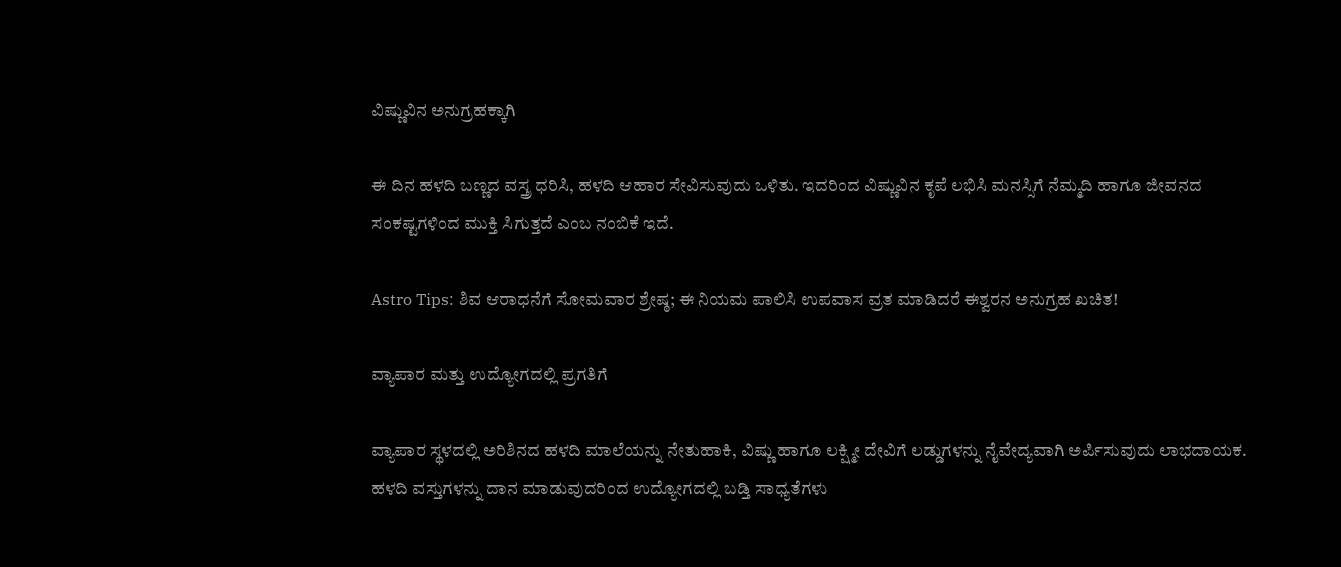ವಿಷ್ಣುವಿನ ಅನುಗ್ರಹಕ್ಕಾಗಿ

ಈ ದಿನ ಹಳದಿ ಬಣ್ಣದ ವಸ್ತ್ರ ಧರಿಸಿ, ಹಳದಿ ಆಹಾರ ಸೇವಿಸುವುದು ಒಳಿತು. ಇದರಿಂದ ವಿಷ್ಣುವಿನ ಕೃಪೆ ಲಭಿಸಿ ಮನಸ್ಸಿಗೆ ನೆಮ್ಮದಿ ಹಾಗೂ ಜೀವನದ ಸಂಕಷ್ಟಗಳಿಂದ ಮುಕ್ತಿ ಸಿಗುತ್ತದೆ ಎಂಬ ನಂಬಿಕೆ ಇದೆ.

Astro Tips: ಶಿವ ಆರಾಧನೆಗೆ ಸೋಮವಾರ ಶ್ರೇಷ್ಠ; ಈ ನಿಯಮ ಪಾಲಿಸಿ ಉಪವಾಸ ವ್ರತ ಮಾಡಿದರೆ ಈಶ್ವರನ ಅನುಗ್ರಹ ಖಚಿತ!

ವ್ಯಾಪಾರ ಮತ್ತು ಉದ್ಯೋಗದಲ್ಲಿ ಪ್ರಗತಿಗೆ

ವ್ಯಾಪಾರ ಸ್ಥಳದಲ್ಲಿ ಅರಿಶಿನದ ಹಳದಿ ಮಾಲೆಯನ್ನು ನೇತುಹಾಕಿ, ವಿಷ್ಣು ಹಾಗೂ ಲಕ್ಷ್ಮೀ ದೇವಿಗೆ ಲಡ್ಡುಗಳನ್ನು ನೈವೇದ್ಯವಾಗಿ ಅರ್ಪಿಸುವುದು ಲಾಭದಾಯಕ. ಹಳದಿ ವಸ್ತುಗಳನ್ನು ದಾನ ಮಾಡುವುದರಿಂದ ಉದ್ಯೋಗದಲ್ಲಿ ಬಡ್ತಿ ಸಾಧ್ಯತೆಗಳು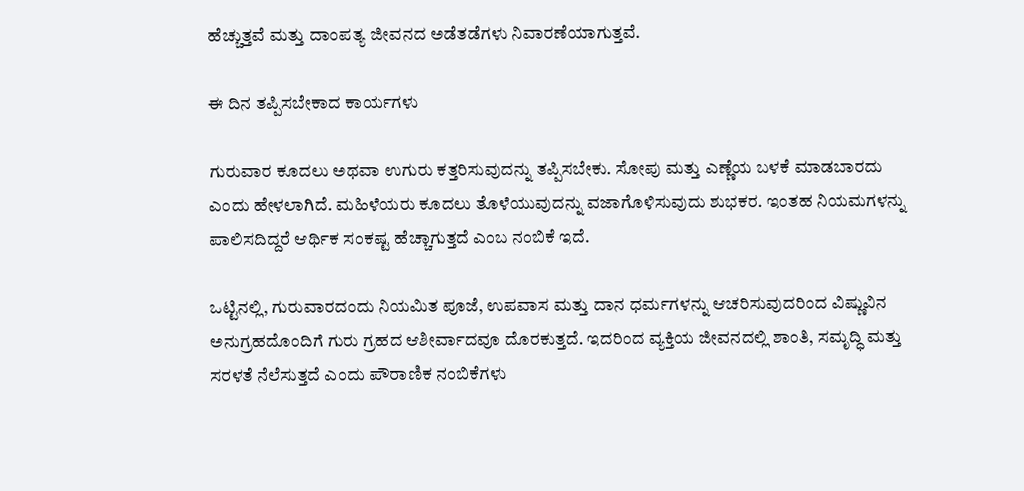ಹೆಚ್ಚುತ್ತವೆ ಮತ್ತು ದಾಂಪತ್ಯ ಜೀವನದ ಅಡೆತಡೆಗಳು ನಿವಾರಣೆಯಾಗುತ್ತವೆ.

ಈ ದಿನ ತಪ್ಪಿಸಬೇಕಾದ ಕಾರ್ಯಗಳು

ಗುರುವಾರ ಕೂದಲು ಅಥವಾ ಉಗುರು ಕತ್ತರಿಸುವುದನ್ನು ತಪ್ಪಿಸಬೇಕು. ಸೋಪು ಮತ್ತು ಎಣ್ಣೆಯ ಬಳಕೆ ಮಾಡಬಾರದು ಎಂದು ಹೇಳಲಾಗಿದೆ. ಮಹಿಳೆಯರು ಕೂದಲು ತೊಳೆಯುವುದನ್ನು ವಜಾಗೊಳಿಸುವುದು ಶುಭಕರ. ಇಂತಹ ನಿಯಮಗಳನ್ನು ಪಾಲಿಸದಿದ್ದರೆ ಆರ್ಥಿಕ ಸಂಕಷ್ಟ ಹೆಚ್ಚಾಗುತ್ತದೆ ಎಂಬ ನಂಬಿಕೆ ಇದೆ.

ಒಟ್ಟಿನಲ್ಲಿ, ಗುರುವಾರದಂದು ನಿಯಮಿತ ಪೂಜೆ, ಉಪವಾಸ ಮತ್ತು ದಾನ ಧರ್ಮಗಳನ್ನು ಆಚರಿಸುವುದರಿಂದ ವಿಷ್ಣುವಿನ ಅನುಗ್ರಹದೊಂದಿಗೆ ಗುರು ಗ್ರಹದ ಆಶೀರ್ವಾದವೂ ದೊರಕುತ್ತದೆ. ಇದರಿಂದ ವ್ಯಕ್ತಿಯ ಜೀವನದಲ್ಲಿ ಶಾಂತಿ, ಸಮೃದ್ಧಿ ಮತ್ತು ಸರಳತೆ ನೆಲೆಸುತ್ತದೆ ಎಂದು ಪೌರಾಣಿಕ ನಂಬಿಕೆಗಳು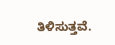ತಿಳಿಸುತ್ತವೆ.